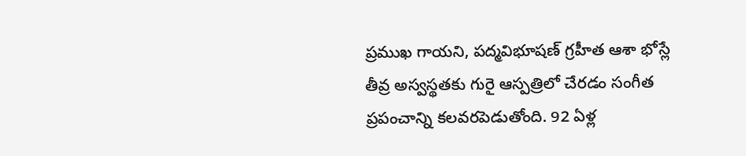ప్రముఖ గాయని, పద్మవిభూషణ్ గ్రహీత ఆశా భోస్లే తీవ్ర అస్వస్థతకు గురై ఆస్పత్రిలో చేరడం సంగీత ప్రపంచాన్ని కలవరపెడుతోంది. 92 ఏళ్ల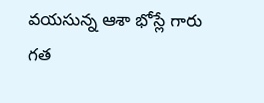వయసున్న ఆశా భోస్లే గారు గత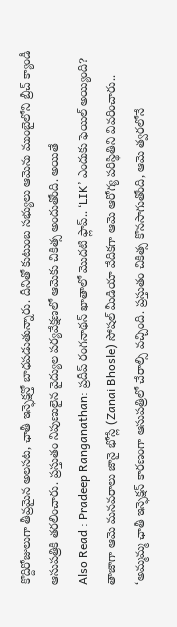కొద్దిరోజులుగా తీవ్రమైన అలసట, ఛాతీ ఇన్ఫెక్షన్తో బాధపడుతున్నారు. దీనితో కుటుంబ సభ్యులు ఆమెను ముంబైలోని బ్రీచ్ క్యాండీ ఆసుపత్రికి తరలించారు. ప్రస్తుతం నిపుణులైన వైద్యుల పర్యవేక్షణలో ఆమెకు చికిత్స అందుతోంది. అయితే
Also Read : Pradeep Ranganathan: ప్రదీప్ రంగనాథన్ ఖాతాలో మొదటి ఫ్లాప్.. ‘LIK’ ఎందుకు ఫెయిల్ అయ్యింది?
తాజాగా ఆమె మనవరాలు జానై భోస్లే (Zanai Bhosle) సోషల్ మీడియా వేదికగా ఆమె ఆరోగ్య పరిస్థితిని వివరించారు.. ‘అమ్మమ్మ ఛాతీ ఇన్ఫెక్షన్ కారణంగా ఆసుపత్రిలో చేరాల్సి వచ్చింది. ప్రస్తుతం చికిత్స కొనసాగుతోంది, ఆమె త్వరలోనే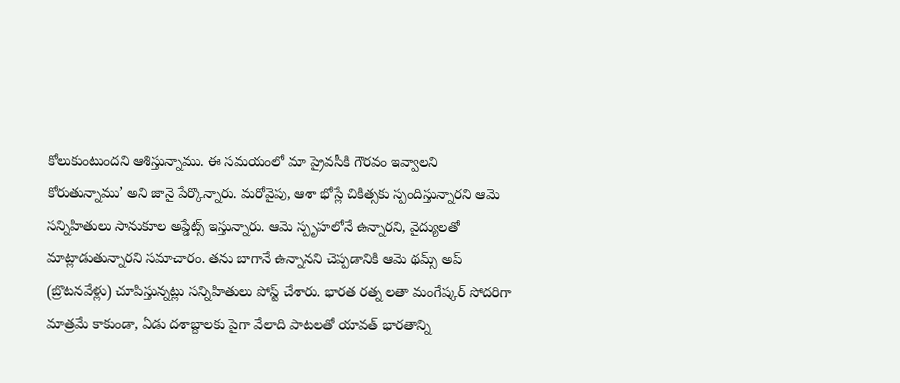కోలుకుంటుందని ఆశిస్తున్నాము. ఈ సమయంలో మా ప్రైవసీకి గౌరవం ఇవ్వాలని కోరుతున్నాము’ అని జానై పేర్కొన్నారు. మరోవైపు, ఆశా భోస్లే చికిత్సకు స్పందిస్తున్నారని ఆమె సన్నిహితులు సానుకూల అప్డేట్స్ ఇస్తున్నారు. ఆమె స్పృహలోనే ఉన్నారని, వైద్యులతో మాట్లాడుతున్నారని సమాచారం. తను బాగానే ఉన్నానని చెప్పడానికి ఆమె థమ్స్ అప్ (బ్రొటనవేళ్లు) చూపిస్తున్నట్లు సన్నిహితులు పోస్ట్ చేశారు. భారత రత్న లతా మంగేష్కర్ సోదరిగా మాత్రమే కాకుండా, ఏడు దశాబ్దాలకు పైగా వేలాది పాటలతో యావత్ భారతాన్ని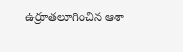ఉర్రూతలూగించిన ఆశా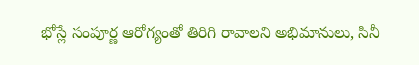భోస్లే సంపూర్ణ ఆరోగ్యంతో తిరిగి రావాలని అభిమానులు, సినీ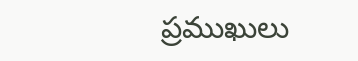ప్రముఖులు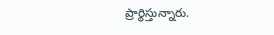ప్రార్థిస్తున్నారు.